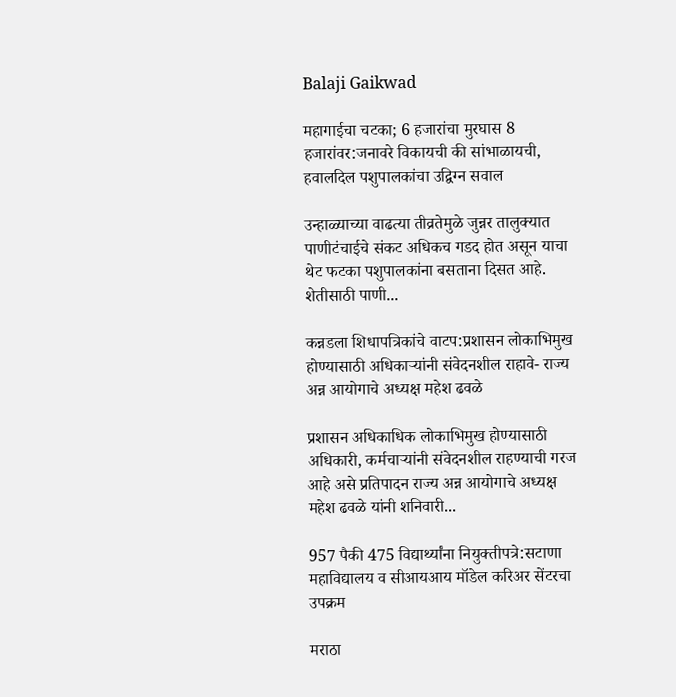Balaji Gaikwad

महागाईचा चटका; 6 हजारांचा मुरघास 8 हजारांवर:जनावरे विकायची की सांभाळायची, हवालदिल पशुपालकांचा उद्विग्न सवाल

उन्हाळ्याच्या वाढत्या तीव्रतेमुळे जुन्नर तालुक्यात पाणीटंचाईचे संकट अधिकच गडद होत असून याचा थेट फटका पशुपालकांना बसताना दिसत आहे. शेतीसाठी पाणी...

कन्नडला शिधापत्रिकांचे वाटप:प्रशासन लोकाभिमुख होण्यासाठी अधिकाऱ्यांनी संवेदनशील राहावे- राज्य अन्न आयोगाचे अध्यक्ष महेश ढवळे

प्रशासन अधिकाधिक लोकाभिमुख होण्यासाठी अधिकारी, कर्मचाऱ्यांनी संवेदनशील राहण्याची गरज आहे असे प्रतिपादन राज्य अन्न आयोगाचे अध्यक्ष महेश ढवळे यांनी शनिवारी...

957 पैकी 475 विद्यार्थ्यांना नियुक्तीपत्रे:सटाणा महाविद्यालय व सीआयआय मॉडेल करिअर सेंटरचा उपक्रम

मराठा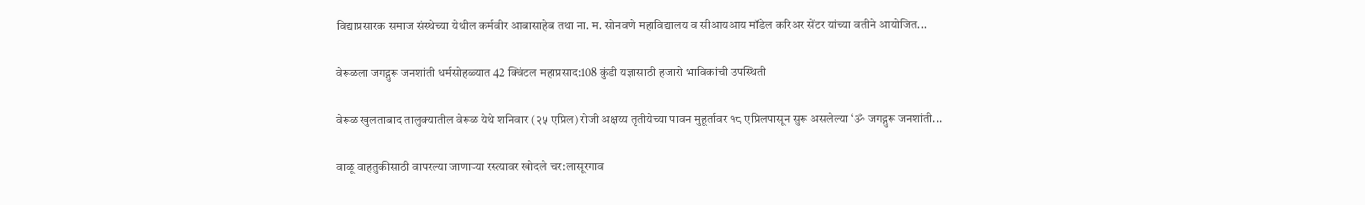विद्याप्रसारक समाज संस्थेच्या येथील कर्मवीर आबासाहेब तथा ना. म. सोनवणे महाविद्यालय व सीआयआय मॉडेल करिअर सेंटर यांच्या वतीने आयोजित...

वेरूळला जगद्गुरू जनशांती धर्मसोहळ्यात 42 क्विंटल महाप्रसाद:108 कुंडी यज्ञासाठी हजारो भाविकांची उपस्थिती

वेरूळ खुलताबाद तालुक्यातील वेरूळ येथे शनिवार (२५ एप्रिल) रोजी अक्षय्य तृतीयेच्या पावन मुहूर्तावर १८ एप्रिलपासून सुरू असलेल्या ‘ॐ जगद्गुरू जनशांती...

वाळू वाहतुकीसाठी वापरल्या जाणाऱ्या रस्त्यावर खोदले चर:लासूरगाव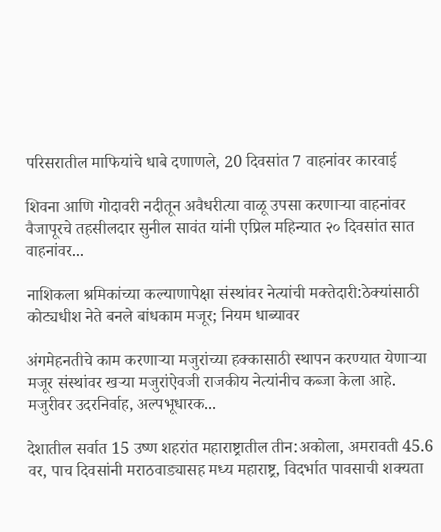परिसरातील माफियांचे धाबे दणाणले, 20 दिवसांत 7 वाहनांवर कारवाई

शिवना आणि गोदावरी नदीतून अवैधरीत्या वाळू उपसा करणाऱ्या वाहनांवर वैजापूरचे तहसीलदार सुनील सावंत यांनी एप्रिल महिन्यात २० दिवसांत सात वाहनांवर...

नाशिकला श्रमिकांच्या कल्याणापेक्षा संस्थांवर नेत्यांची मक्तेदारी:ठेक्यांसाठी कोट्यधीश नेते बनले बांधकाम मजूर; नियम धाब्यावर

अंगमेहनतीचे काम करणाऱ्या मजुरांच्या हक्कासाठी स्थापन करण्यात येणाऱ्या मजूर संस्थांवर खऱ्या मजुरांऐवजी राजकीय नेत्यांनीच कब्जा केला आहे. मजुरीवर उदरनिर्वाह, अल्पभूधारक...

देशातील सर्वात 15 उष्ण शहरांत महाराष्ट्रातील तीन:अकोला, अमरावती 45.6 वर, पाच दिवसांनी मराठवाड्यासह मध्य महाराष्ट्र, विदर्भात पावसाची शक्यता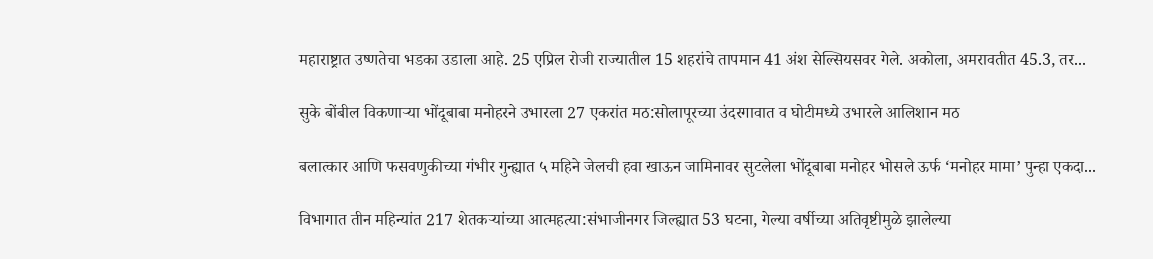महाराष्ट्रात उष्णतेचा भडका उडाला आहे. 25 एप्रिल रोजी राज्यातील 15 शहरांचे तापमान 41 अंश सेल्सियसवर गेले. अकोला, अमरावतीत 45.3, तर...

सुके बोंबील विकणाऱ्या भोंदूबाबा मनोहरने उभारला 27 एकरांत मठ:सोलापूरच्या उंदरगावात व घोटीमध्ये उभारले आलिशान मठ

बलात्कार आणि फसवणुकीच्या गंभीर गुन्ह्यात ५ महिने जेलची हवा खाऊन जामिनावर सुटलेला भोंदूबाबा मनोहर भोसले ऊर्फ ‘मनोहर मामा’ पुन्हा एकदा...

विभागात तीन महिन्यांत 217 शेतकऱ्यांच्या आत्महत्या:संभाजीनगर जिल्ह्यात 53 घटना, गेल्या वर्षीच्या अतिवृष्टीमुळे झालेल्या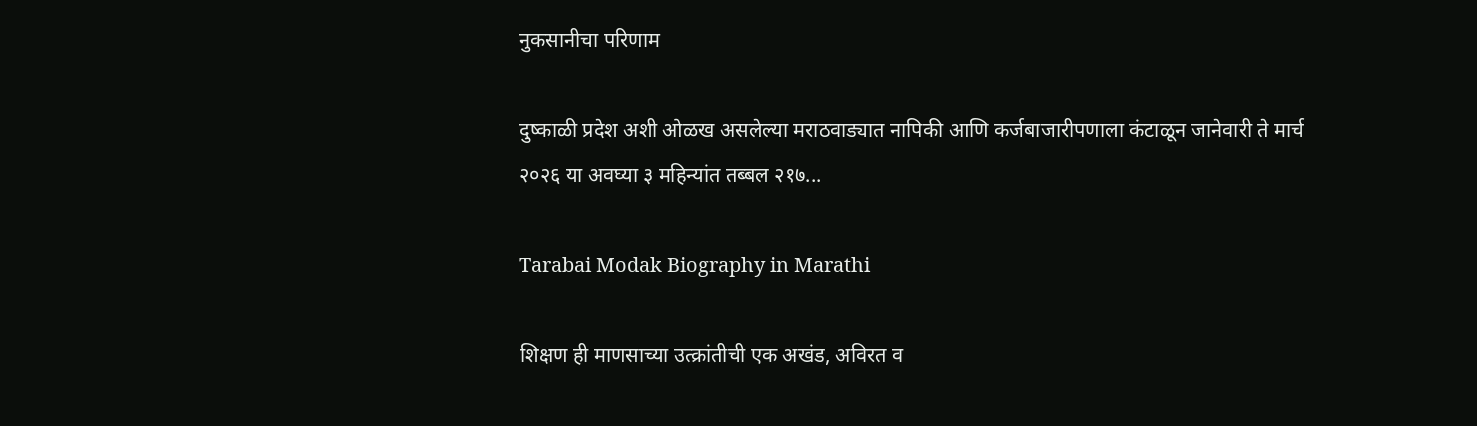नुकसानीचा परिणाम

दुष्काळी प्रदेश अशी ओळख असलेल्या मराठवाड्यात नापिकी आणि कर्जबाजारीपणाला कंटाळून जानेवारी ते मार्च २०२६ या अवघ्या ३ महिन्यांत तब्बल २१७...

Tarabai Modak Biography in Marathi

शिक्षण ही माणसाच्या उत्क्रांतीची एक अखंड, अविरत व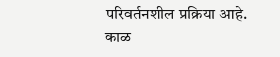परिवर्तनशील प्रक्रिया आहे. काळ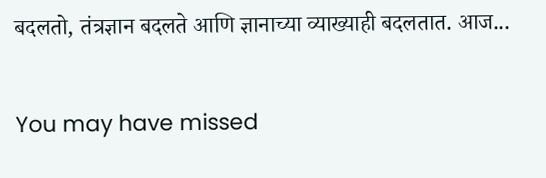बदलतो, तंत्रज्ञान बदलते आणि ज्ञानाच्या व्याख्याही बदलतात. आज...

You may have missed